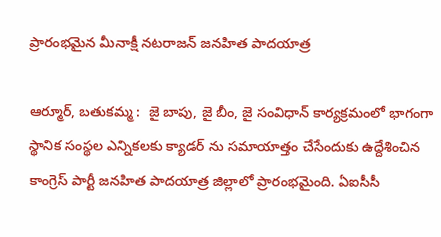ప్రారంభమైన మీనాక్షీ నటరాజన్ జనహిత పాదయాత్ర

ఆర్మూర్, బతుకమ్మ :  జై బాపు, జై బీం, జై సంవిధాన్ కార్యక్రమంలో భాగంగా స్థానిక సంస్థల ఎన్నికలకు క్యాడర్ ను సమాయాత్తం చేసేందుకు ఉద్దేశించిన కాంగ్రెస్ పార్టీ జనహిత పాదయాత్ర జిల్లాలో ప్రారంభమైంది. ఏఐసీసీ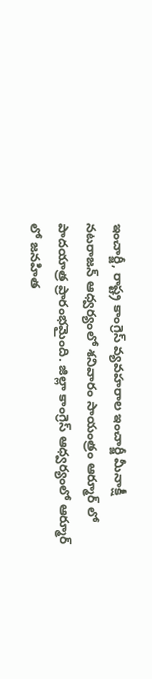ఇంచార్జీ, రాష్ట్ర కాంగ్రెస్ వ్యవహరాల ఇంచార్జీ మీనాక్షీ నటరాజన్ ఆధ్వర్యంలో శనివారం సాయంత్రం ఆర్మూర్ లో పాదయాత్ర ప్రారంభమైంది. జిల్లా కాంగ్రెస్ ఆధ్వర్యంలో ఆర్మూర్ లో జనహిత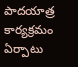పాదయాత్ర కార్యక్రమం ఏర్పాటు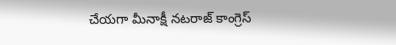చేయగా మీనాక్షీ నటరాజ్ కాంగ్రెస్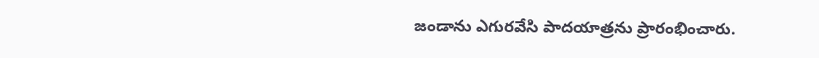జండాను ఎగురవేసి పాదయాత్రను ప్రారంభించారు.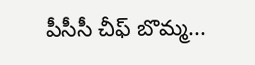పీసీసీ చీఫ్ బొమ్మ...